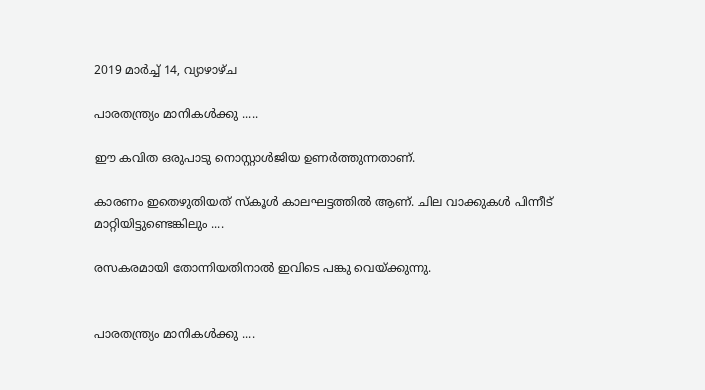2019 മാർച്ച് 14, വ്യാഴാഴ്‌ച

പാരതന്ത്ര്യം മാനികൾക്കു .....

ഈ കവിത ഒരുപാടു നൊസ്റ്റാൾജിയ ഉണർത്തുന്നതാണ്.

കാരണം ഇതെഴുതിയത് സ്കൂൾ കാലഘട്ടത്തിൽ ആണ്. ചില വാക്കുകൾ പിന്നീട് മാറ്റിയിട്ടുണ്ടെങ്കിലും ....

രസകരമായി തോന്നിയതിനാൽ ഇവിടെ പങ്കു വെയ്ക്കുന്നു.


പാരതന്ത്ര്യം മാനികൾക്കു ....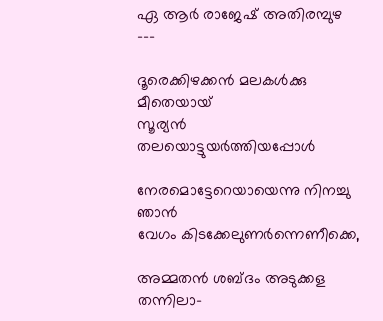ഏ ആർ രാജേഷ് അതിരമ്പുഴ
---

ദൂരെക്കിഴക്കൻ മലകൾക്കു മീതെയായ്
സൂര്യൻ തലയൊട്ടുയർത്തിയപ്പോൾ

നേരമൊട്ടേറെയായെന്നു നിനച്ചു ഞാൻ
വേഗം കിടക്കേലുണർന്നെണീക്കെ,

അമ്മതൻ ശബ്ദം അടുക്കള തന്നിലാ-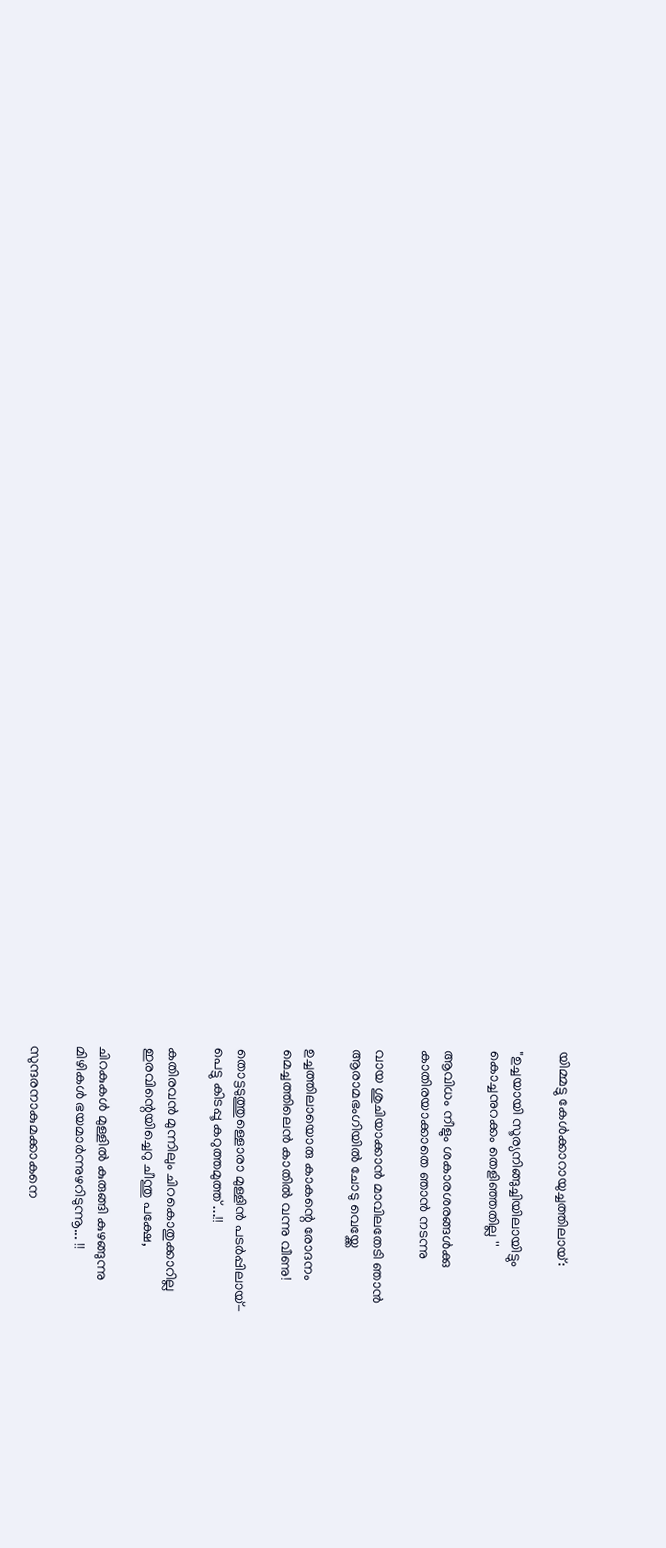യിമ്മട്ടു കേൾക്കാറായുച്ചത്തിലായ്:

"ഉച്ചയായി സൂര്യനിങ്ങുച്ചിയിലായിട്ടും
കൊച്ചനുറക്കം തെളിഞ്ഞതില്ല ''

ആവിധം നീളും ശകാരശരങ്ങൾക്കു
കാതിരയാക്കാതെ ഞാൻ നടന്നു

വായ ശുചിയാക്കാൻ മാവിലതേടി ഞാൻ
ആരാമഭംഗിയിൽ ചോടു വെയ്ക്കേ

ഉച്ചത്തിലായൊരു കാകന്റെ രോദനം
മെച്ചത്തിലെൻ കാതിൽ വന്നു വീണു!

തൊട്ടടുത്തുള്ളൊരാ മുള്ളിൻ പടർപ്പിലായ്-
പെട്ടു കിടപ്പൂ കറുത്തമുത്ത് ...!!

കതിരവൻ മുന്നിലും ചിറകൊതുക്കാറില്ല
ഇരവിന്റെയിച്ചെറു ചീന്തു പക്ഷേ,

ചിറകുകൾ മുള്ളിൽ കുരുങ്ങി കുഴങ്ങുന്നു
മിഴികൾ ഭയമാർന്നുഴറിടുന്നൂ... !!

സുന്ദരനാകുമക്കാകനെ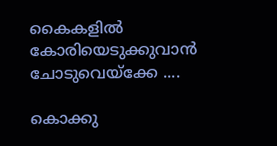കൈകളിൽ
കോരിയെടുക്കുവാൻ ചോടുവെയ്ക്കേ ....

കൊക്കു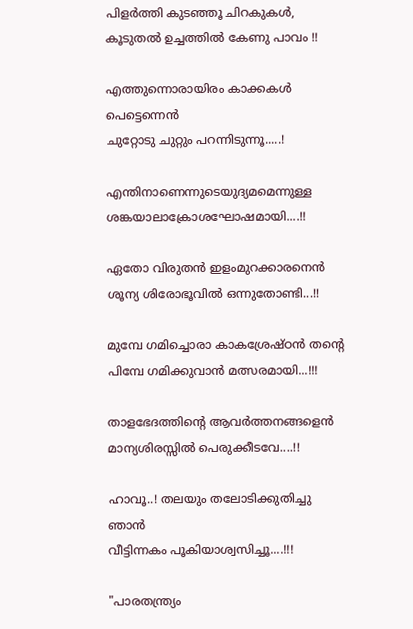പിളർത്തി കുടഞ്ഞൂ ചിറകുകൾ,
കൂടുതൽ ഉച്ചത്തിൽ കേണു പാവം !!

എത്തുന്നൊരായിരം കാക്കകൾ പെട്ടെന്നെൻ
ചുറ്റോടു ചുറ്റും പറന്നിടുന്നൂ.....!

എന്തിനാണെന്നുടെയുദ്യമമെന്നുള്ള
ശങ്കയാലാക്രോശഘോഷമായി....!!

ഏതോ വിരുതൻ ഇളംമുറക്കാരനെൻ
ശൂന്യ ശിരോഭൂവിൽ ഒന്നുതോണ്ടി...!!

മുമ്പേ ഗമിച്ചൊരാ കാകശ്രേഷ്ഠൻ തന്റെ
പിമ്പേ ഗമിക്കുവാൻ മത്സരമായി...!!!

താളഭേദത്തിന്റെ ആവർത്തനങ്ങളെൻ
മാന്യശിരസ്സിൽ പെരുക്കീടവേ....!!

ഹാവൂ..! തലയും തലോടിക്കുതിച്ചു ഞാൻ
വീട്ടിന്നകം പൂകിയാശ്വസിച്ചൂ....!!!

"പാരതന്ത്ര്യം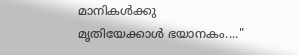മാനികൾക്കു
മൃതിയേക്കാൾ ഭയാനകം...."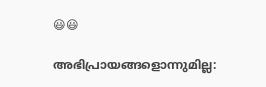😃😃

അഭിപ്രായങ്ങളൊന്നുമില്ല: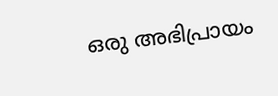ഒരു അഭിപ്രായം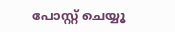പോസ്റ്റ് ചെയ്യൂ